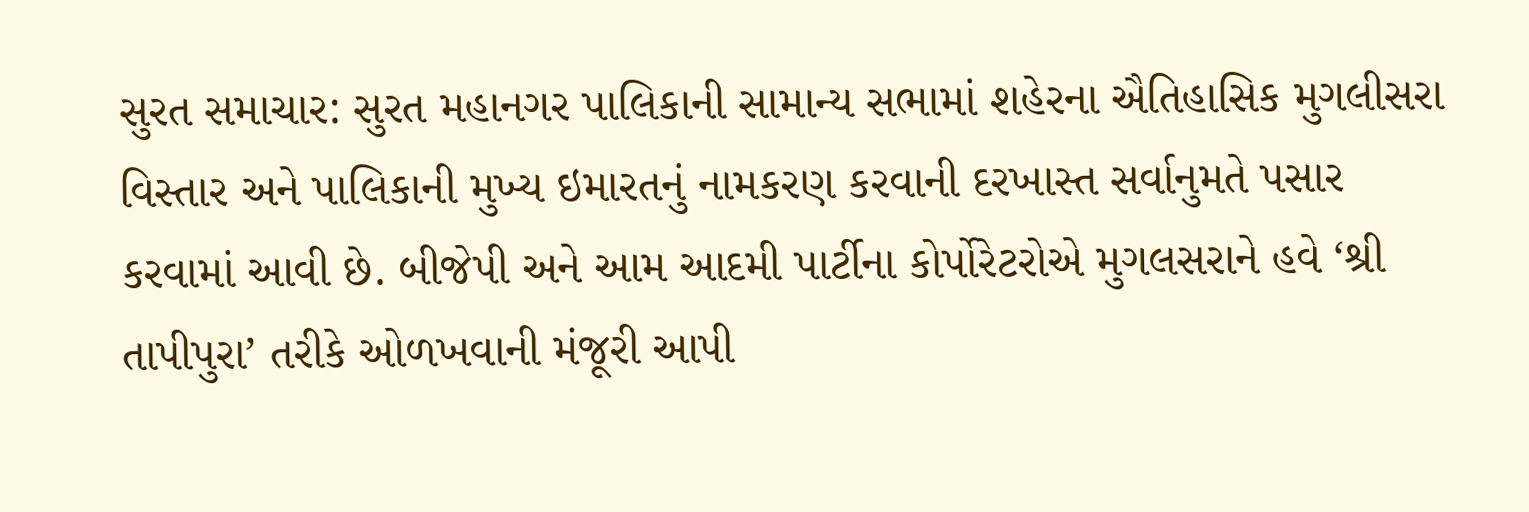સુરત સમાચાર: સુરત મહાનગર પાલિકાની સામાન્ય સભામાં શહેરના ઐતિહાસિક મુગલીસરા વિસ્તાર અને પાલિકાની મુખ્ય ઇમારતનું નામકરણ કરવાની દરખાસ્ત સર્વાનુમતે પસાર કરવામાં આવી છે. બીજેપી અને આમ આદમી પાર્ટીના કોર્પોરેટરોએ મુગલસરાને હવે ‘શ્રી તાપીપુરા’ તરીકે ઓળખવાની મંજૂરી આપી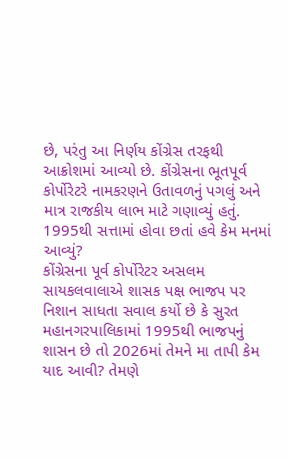છે, પરંતુ આ નિર્ણય કોંગ્રેસ તરફથી આક્રોશમાં આવ્યો છે. કોંગ્રેસના ભૂતપૂર્વ કોર્પોરેટરે નામકરણને ઉતાવળનું પગલું અને માત્ર રાજકીય લાભ માટે ગણાવ્યું હતું.
1995થી સત્તામાં હોવા છતાં હવે કેમ મનમાં આવ્યું?
કોંગ્રેસના પૂર્વ કોર્પોરેટર અસલમ સાયકલવાલાએ શાસક પક્ષ ભાજપ પર નિશાન સાધતા સવાલ કર્યો છે કે સુરત મહાનગરપાલિકામાં 1995થી ભાજપનું શાસન છે તો 2026માં તેમને મા તાપી કેમ યાદ આવી? તેમણે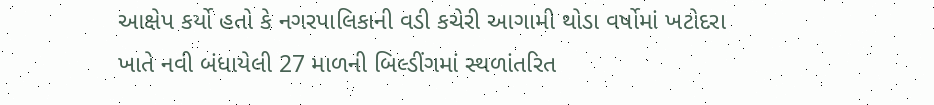આક્ષેપ કર્યો હતો કે નગરપાલિકાની વડી કચેરી આગામી થોડા વર્ષોમાં ખટોદરા ખાતે નવી બંધાયેલી 27 માળની બિલ્ડીંગમાં સ્થળાંતરિત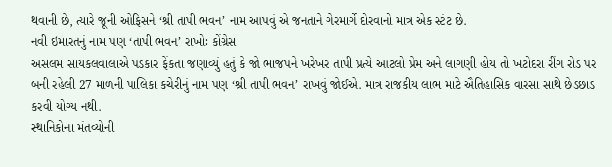થવાની છે, ત્યારે જૂની ઓફિસને ‘શ્રી તાપી ભવન’ નામ આપવું એ જનતાને ગેરમાર્ગે દોરવાનો માત્ર એક સ્ટંટ છે.
નવી ઇમારતનું નામ પણ ‘તાપી ભવન’ રાખોઃ કોંગ્રેસ
અસલમ સાયકલવાલાએ પડકાર ફેંકતા જણાવ્યું હતું કે જો ભાજપને ખરેખર તાપી પ્રત્યે આટલો પ્રેમ અને લાગણી હોય તો ખટોદરા રીંગ રોડ પર બની રહેલી 27 માળની પાલિકા કચેરીનું નામ પણ ‘શ્રી તાપી ભવન’ રાખવું જોઈએ. માત્ર રાજકીય લાભ માટે ઐતિહાસિક વારસા સાથે છેડછાડ કરવી યોગ્ય નથી.
સ્થાનિકોના મંતવ્યોની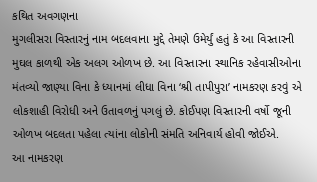કથિત અવગણના
મુગલીસરા વિસ્તારનું નામ બદલવાના મુદ્દે તેમણે ઉમેર્યું હતું કે આ વિસ્તારની મુઘલ કાળથી એક અલગ ઓળખ છે. આ વિસ્તારના સ્થાનિક રહેવાસીઓના મંતવ્યો જાણ્યા વિના કે ધ્યાનમાં લીધા વિના ‘શ્રી તાપીપુરા’ નામકરણ કરવું એ લોકશાહી વિરોધી અને ઉતાવળનું પગલું છે. કોઈપણ વિસ્તારની વર્ષો જૂની ઓળખ બદલતા પહેલા ત્યાંના લોકોની સંમતિ અનિવાર્ય હોવી જોઈએ.
આ નામકરણ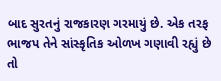બાદ સુરતનું રાજકારણ ગરમાયું છે. એક તરફ ભાજપ તેને સાંસ્કૃતિક ઓળખ ગણાવી રહ્યું છે તો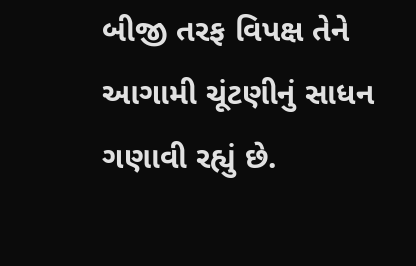બીજી તરફ વિપક્ષ તેને આગામી ચૂંટણીનું સાધન ગણાવી રહ્યું છે.